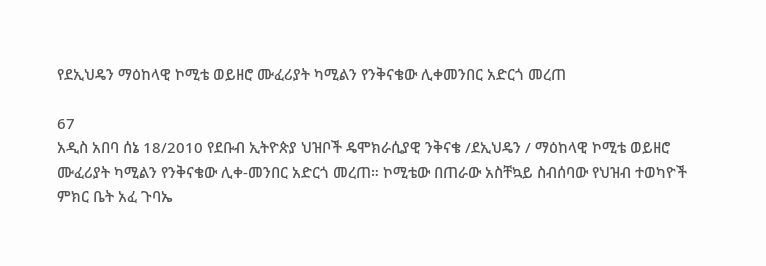የደኢህዴን ማዕከላዊ ኮሚቴ ወይዘሮ ሙፈሪያት ካሚልን የንቅናቄው ሊቀመንበር አድርጎ መረጠ

67
አዲስ አበባ ሰኔ 18/2010 የደቡብ ኢትዮጵያ ህዝቦች ዴሞክራሲያዊ ንቅናቄ /ደኢህዴን / ማዕከላዊ ኮሚቴ ወይዘሮ ሙፈሪያት ካሚልን የንቅናቄው ሊቀ-መንበር አድርጎ መረጠ። ኮሚቴው በጠራው አስቸኳይ ስብሰባው የህዝብ ተወካዮች ምክር ቤት አፈ ጉባኤ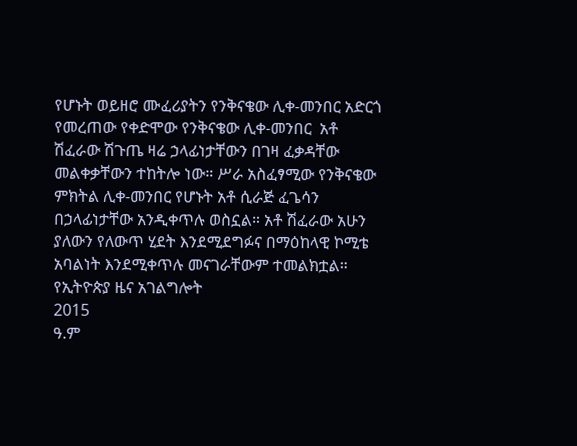የሆኑት ወይዘሮ ሙፈሪያትን የንቅናቄው ሊቀ-መንበር አድርጎ የመረጠው የቀድሞው የንቅናቄው ሊቀ-መንበር  አቶ ሽፈራው ሽጉጤ ዛሬ ኃላፊነታቸውን በገዛ ፈቃዳቸው መልቀቃቸውን ተከትሎ ነው። ሥራ አስፈፃሚው የንቅናቄው ምክትል ሊቀ-መንበር የሆኑት አቶ ሲራጅ ፈጌሳን በኃላፊነታቸው አንዲቀጥሉ ወስኗል። አቶ ሽፈራው አሁን ያለውን የለውጥ ሂደት እንደሚደግፉና በማዕከላዊ ኮሚቴ አባልነት እንደሚቀጥሉ መናገራቸውም ተመልክቷል።
የኢትዮጵያ ዜና አገልግሎት
2015
ዓ.ም